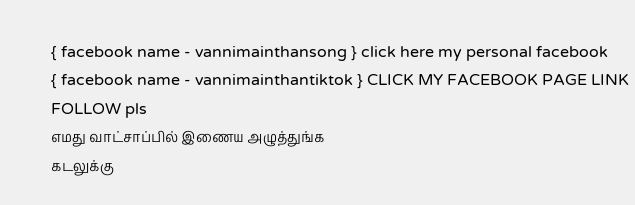{ facebook name - vannimainthansong } click here my personal facebook
{ facebook name - vannimainthantiktok } CLICK MY FACEBOOK PAGE LINK FOLLOW pls
எமது வாட்சாப்பில் இணைய அழுத்துங்க
கடலுக்கு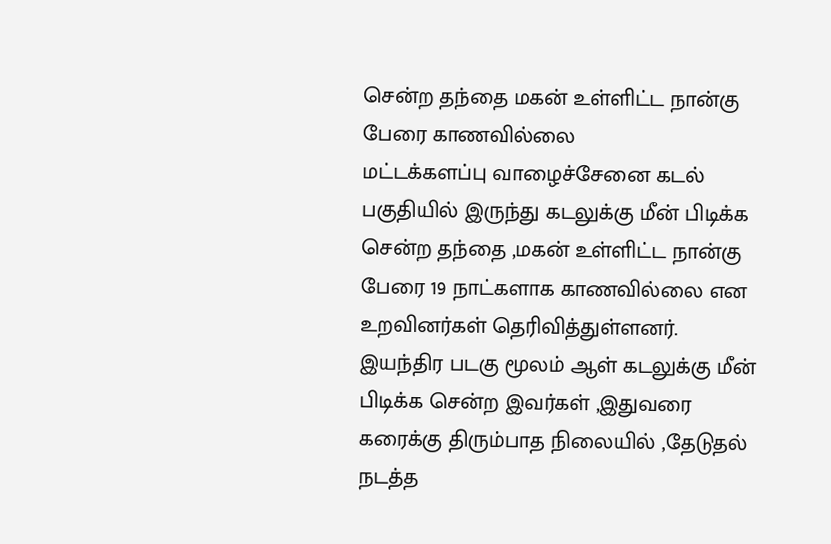சென்ற தந்தை மகன் உள்ளிட்ட நான்கு பேரை காணவில்லை
மட்டக்களப்பு வாழைச்சேனை கடல் பகுதியில் இருந்து கடலுக்கு மீன் பிடிக்க சென்ற தந்தை ,மகன் உள்ளிட்ட நான்கு பேரை 19 நாட்களாக காணவில்லை என உறவினர்கள் தெரிவித்துள்ளனர்.
இயந்திர படகு மூலம் ஆள் கடலுக்கு மீன் பிடிக்க சென்ற இவர்கள் ,இதுவரை கரைக்கு திரும்பாத நிலையில் ,தேடுதல் நடத்த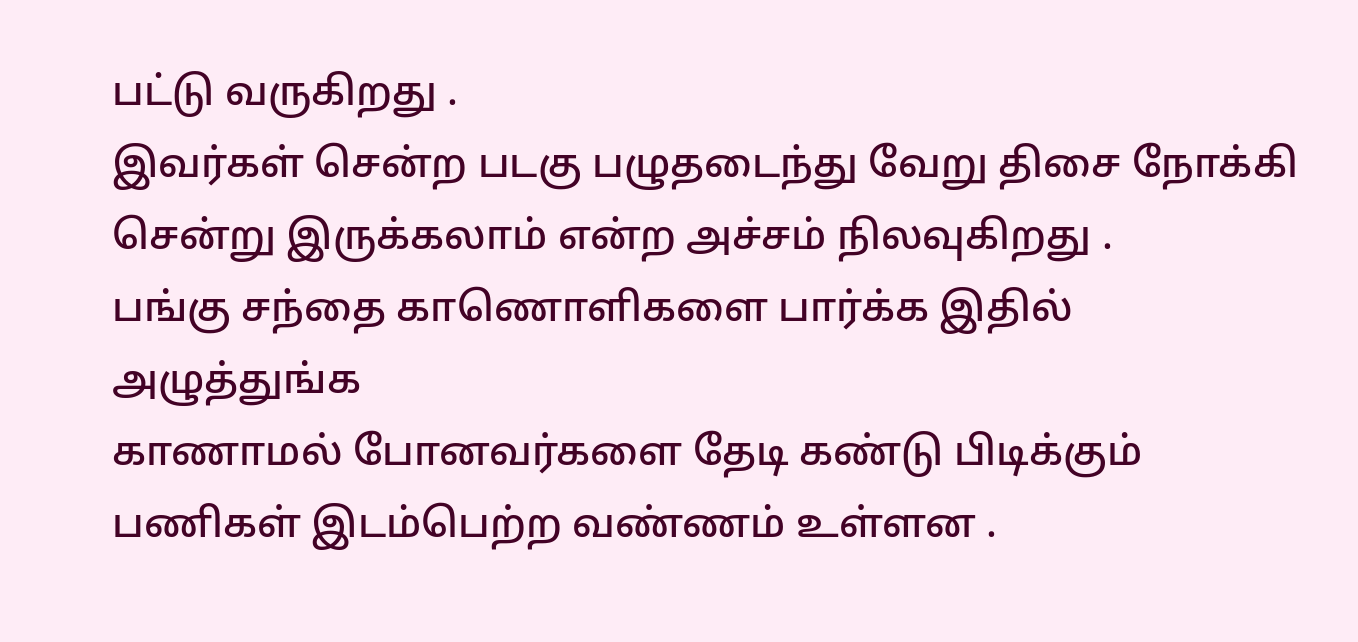பட்டு வருகிறது .
இவர்கள் சென்ற படகு பழுதடைந்து வேறு திசை நோக்கி சென்று இருக்கலாம் என்ற அச்சம் நிலவுகிறது .
பங்கு சந்தை காணொளிகளை பார்க்க இதில் அழுத்துங்க
காணாமல் போனவர்களை தேடி கண்டு பிடிக்கும் பணிகள் இடம்பெற்ற வண்ணம் உள்ளன .